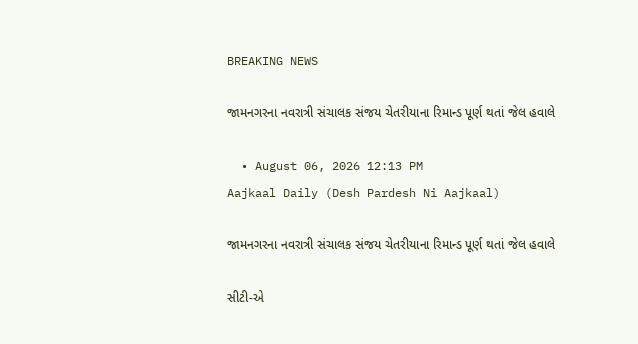BREAKING NEWS

જામનગરના નવરાત્રી સંચાલક સંજય ચેતરીયાના રિમાન્ડ પૂર્ણ થતાં જેલ હવાલે

  • August 06, 2026 12:13 PM
Aajkaal Daily (Desh Pardesh Ni Aajkaal)

જામનગરના નવરાત્રી સંચાલક સંજય ચેતરીયાના રિમાન્ડ પૂર્ણ થતાં જેલ હવાલે

સીટી-એ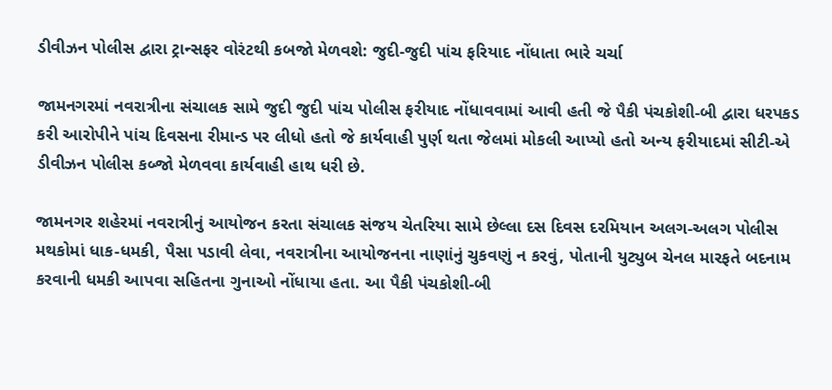ડીવીઝન પોલીસ દ્વારા ટ્રાન્સફર વોરંટથી કબજો મેળવશે: જુદી-જુદી પાંચ ફરિયાદ નોંધાતા ભારે ચર્ચા

જામનગરમાં નવરાત્રીના સંચાલક સામે જુદી જુદી પાંચ પોલીસ ફરીયાદ નોંધાવવામાં આવી હતી જે પૈકી પંચકોશી-બી દ્વારા ધરપકડ કરી આરોપીને પાંચ દિવસના રીમાન્ડ પર લીધો હતો જે કાર્યવાહી પુર્ણ થતા જેલમાં મોકલી આપ્યો હતો અન્ય ફરીયાદમાં સીટી-એ ડીવીઝન પોલીસ કબ્જો મેળવવા કાર્યવાહી હાથ ધરી છે.

જામનગર શહેરમાં નવરાત્રીનું આયોજન કરતા સંચાલક સંજય ચેતરિયા સામે છેલ્લા દસ દિવસ દરમિયાન અલગ-અલગ પોલીસ મથકોમાં ધાક-ધમકી, પૈસા પડાવી લેવા, નવરાત્રીના આયોજનના નાણાંનું ચુકવણું ન કરવું, પોતાની યુટ્યુબ ચેનલ મારફતે બદનામ કરવાની ધમકી આપવા સહિતના ગુનાઓ નોંધાયા હતા. આ પૈકી પંચકોશી-બી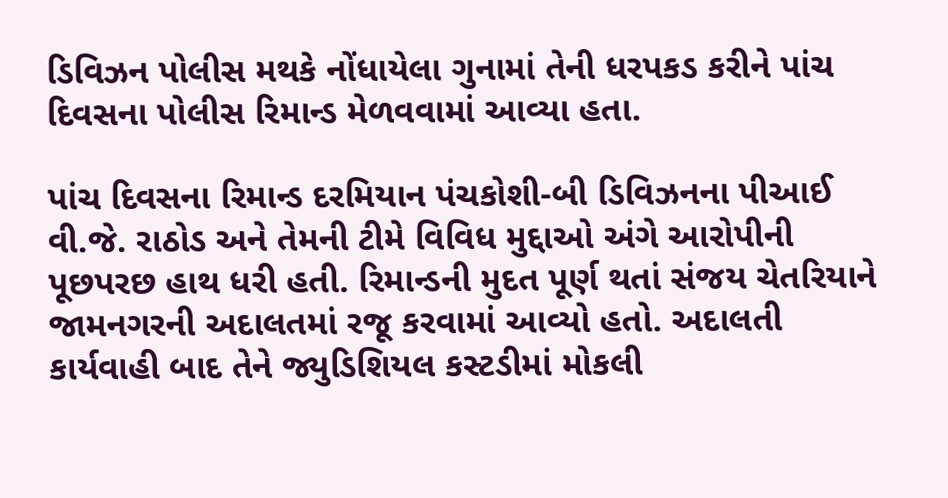ડિવિઝન પોલીસ મથકે નોંધાયેલા ગુનામાં તેની ધરપકડ કરીને પાંચ દિવસના પોલીસ રિમાન્ડ મેળવવામાં આવ્યા હતા.

પાંચ દિવસના રિમાન્ડ દરમિયાન પંચકોશી-બી ડિવિઝનના પીઆઈ વી.જે. રાઠોડ અને તેમની ટીમે વિવિધ મુદ્દાઓ અંગે આરોપીની પૂછપરછ હાથ ધરી હતી. રિમાન્ડની મુદત પૂર્ણ થતાં સંજય ચેતરિયાને જામનગરની અદાલતમાં રજૂ કરવામાં આવ્યો હતો. અદાલતી કાર્યવાહી બાદ તેને જ્યુડિશિયલ કસ્ટડીમાં મોકલી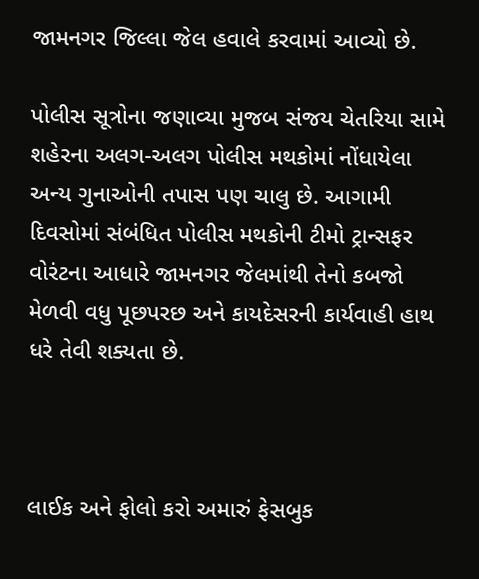જામનગર જિલ્લા જેલ હવાલે કરવામાં આવ્યો છે.

પોલીસ સૂત્રોના જણાવ્યા મુજબ સંજય ચેતરિયા સામે શહેરના અલગ-અલગ પોલીસ મથકોમાં નોંધાયેલા અન્ય ગુનાઓની તપાસ પણ ચાલુ છે. આગામી દિવસોમાં સંબંધિત પોલીસ મથકોની ટીમો ટ્રાન્સફર વોરંટના આધારે જામનગર જેલમાંથી તેનો કબજો મેળવી વધુ પૂછપરછ અને કાયદેસરની કાર્યવાહી હાથ ધરે તેવી શક્યતા છે.



લાઈક અને ફોલો કરો અમારું ફેસબુક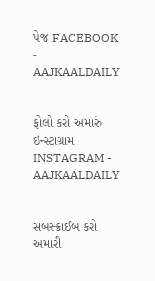પેજ FACEBOOK - AAJKAALDAILY


ફોલો કરો અમારું ઇન્સ્ટાગ્રામ INSTAGRAM - AAJKAALDAILY


સબસ્ક્રાઈબ કરો અમારી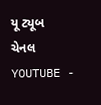યૂ ટ્યૂબ ચેનલ YOUTUBE -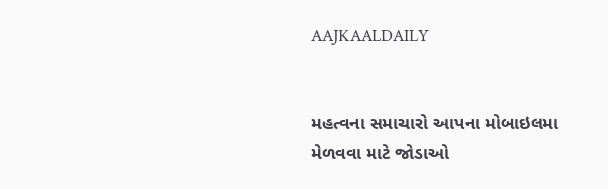AAJKAALDAILY


મહત્વના સમાચારો આપના મોબાઇલમા મેળવવા માટે જોડાઓ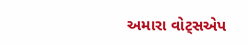અમારા વોટ્સએપ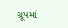ગ્રૂપમાં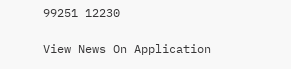99251 12230

View News On Application